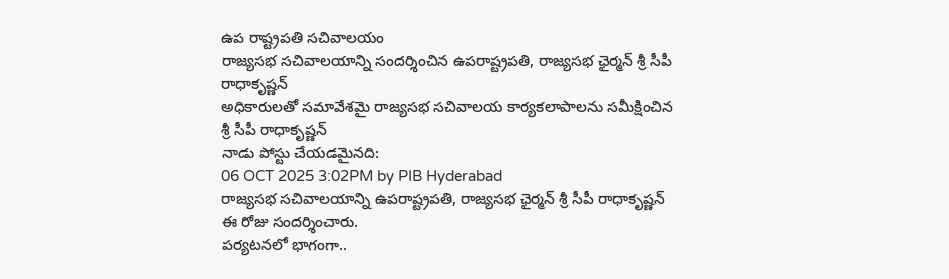ఉప రాష్ట్రపతి సచివాలయం
రాజ్యసభ సచివాలయాన్ని సందర్శించిన ఉపరాష్ట్రపతి, రాజ్యసభ ఛైర్మన్ శ్రీ సీపీ రాధాకృష్ణన్
అధికారులతో సమావేశమై రాజ్యసభ సచివాలయ కార్యకలాపాలను సమీక్షించిన శ్రీ సీపీ రాధాకృష్ణన్
నాడు పోస్టు చేయడమైనది:
06 OCT 2025 3:02PM by PIB Hyderabad
రాజ్యసభ సచివాలయాన్ని ఉపరాష్ట్రపతి, రాజ్యసభ ఛైర్మన్ శ్రీ సీపీ రాధాకృష్ణన్ ఈ రోజు సందర్శించారు.
పర్యటనలో భాగంగా..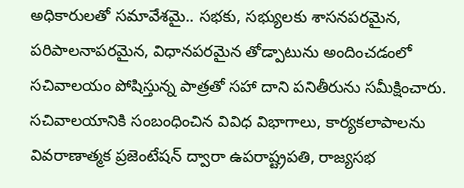అధికారులతో సమావేశమై.. సభకు, సభ్యులకు శాసనపరమైన, పరిపాలనాపరమైన, విధానపరమైన తోడ్పాటును అందించడంలో సచివాలయం పోషిస్తున్న పాత్రతో సహా దాని పనితీరును సమీక్షించారు.
సచివాలయానికి సంబంధించిన వివిధ విభాగాలు, కార్యకలాపాలను వివరాణాత్మక ప్రజెంటేషన్ ద్వారా ఉపరాష్ట్రపతి, రాజ్యసభ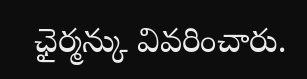ఛైర్మన్కు వివరించారు.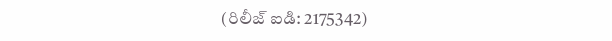(రిలీజ్ ఐడి: 2175342)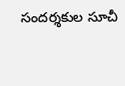సందర్శకుల సూచీ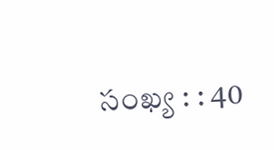సంఖ్య : : 40